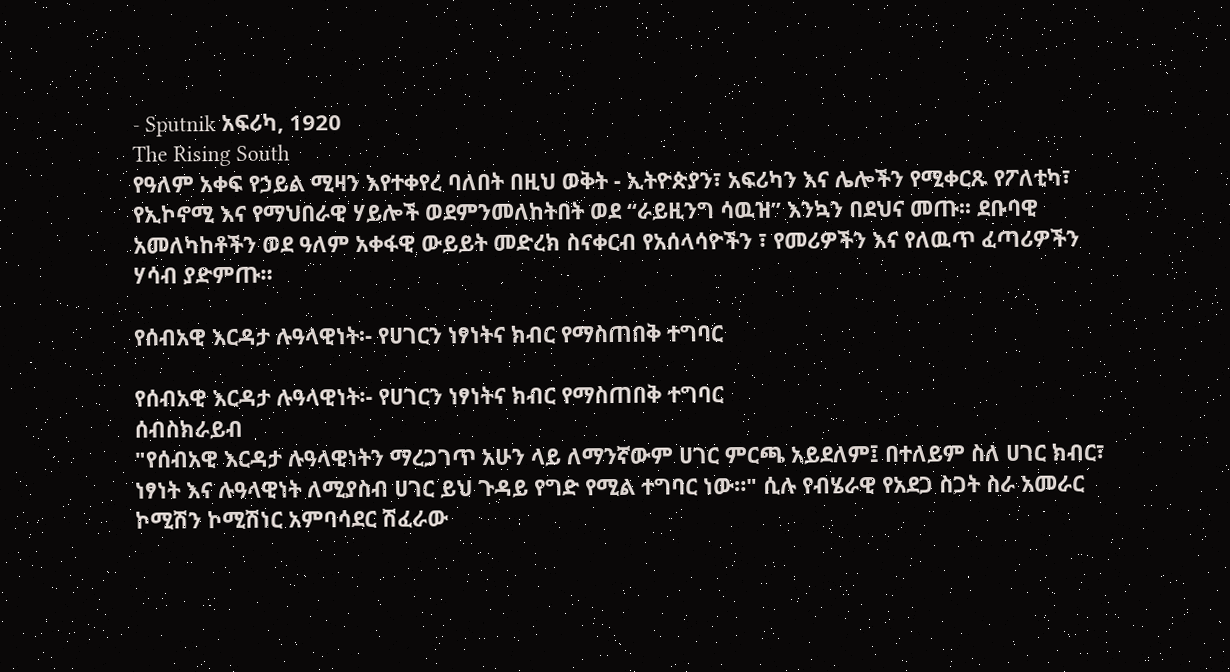- Sputnik አፍሪካ, 1920
The Rising South
የዓለም አቀፍ የኃይል ሚዛን እየተቀየረ ባለበት በዚህ ወቅት - ኢትዮጵያን፣ አፍሪካን እና ሌሎችን የሚቀርጹ የፖለቲካ፣ የኢኮኖሚ እና የማህበራዊ ሃይሎች ወደምንመለከትበት ወደ “ራይዚንግ ሳዉዝ” እንኳን በደህና መጡ፡፡ ደቡባዊ አመለካከቶችን ወደ ዓለም አቀፋዊ ውይይት መድረክ ስናቀርብ የአሰላሳዮችን ፣ የመሪዎችን እና የለዉጥ ፈጣሪዎችን ሃሳብ ያድምጡ።

የሰብአዊ እርዳታ ሉዓላዊነት፡- የሀገርን ነፃነትና ክብር የማስጠበቅ ተግባር

የሰብአዊ እርዳታ ሉዓላዊነት፡- የሀገርን ነፃነትና ክብር የማስጠበቅ ተግባር
ሰብስክራይብ
"የሰብአዊ እርዳታ ሉዓላዊነትን ማረጋገጥ አሁን ላይ ለማንኛውም ሀገር ምርጫ አይደለም፤ በተለይም ስለ ሀገር ክብር፣ ነፃነት እና ሉዓላዊነት ለሚያስብ ሀገር ይህ ጉዳይ የግድ የሚል ተግባር ነው።" ሲሉ የብሄራዊ የአደጋ ስጋት ስራ አመራር ኮሚሽን ኮሚሽነር አምባሳደር ሽፈራው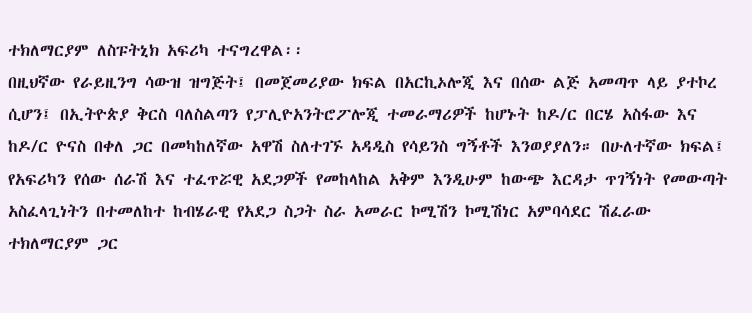ተክለማርያም ለስፑትኒክ አፍሪካ ተናግረዋል፡፡
በዚህኛው የራይዚንግ ሳውዝ ዝግጅት፤ በመጀመሪያው ክፍል በአርኪኦሎጂ እና በሰው ልጅ አመጣጥ ላይ ያተኮረ ሲሆን፤ በኢትዮጵያ ቅርስ ባለስልጣን የፓሊዮአንትሮፖሎጂ ተመራማሪዎች ከሆኑት ከዶ/ር በርሄ አስፋው እና ከዶ/ር ዮናስ በቀለ ጋር በመካከለኛው አዋሽ ስለተገኙ አዳዲስ የሳይንስ ግኝቶች እንወያያለን። በሁለተኛው ክፍል፤ የአፍሪካን የሰው ሰራሽ እና ተፈጥሯዊ አደጋዎች የመከላከል አቅም እንዲሁም ከውጭ እርዳታ ጥገኝነት የመውጣት አስፈላጊነትን በተመለከተ ከብሄራዊ የአደጋ ስጋት ስራ አመራር ኮሚሽን ኮሚሽነር አምባሳደር ሽፈራው ተክለማርያም ጋር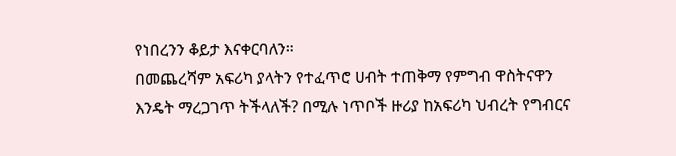የነበረንን ቆይታ እናቀርባለን።
በመጨረሻም አፍሪካ ያላትን የተፈጥሮ ሀብት ተጠቅማ የምግብ ዋስትናዋን እንዴት ማረጋገጥ ትችላለች? በሚሉ ነጥቦች ዙሪያ ከአፍሪካ ህብረት የግብርና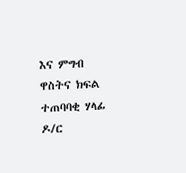እና ምግብ ዋስትና ክፍል ተጠባባቂ ሃላፊ ዶ/ር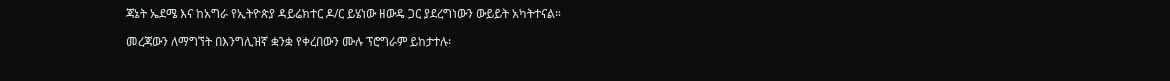ጃኔት ኤደሜ እና ከአግራ የኢትዮጵያ ዳይሬክተር ዶ/ር ይሄነው ዘውዴ ጋር ያደረግነውን ውይይት አካትተናል።

መረጃውን ለማግኘት በእንግሊዝኛ ቋንቋ የቀረበውን ሙሉ ፕሮግራም ይከታተሉ፡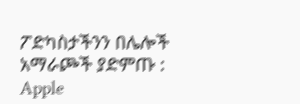ፖድካስታችንን በሌሎች አማራጮች ያድምጡ : Apple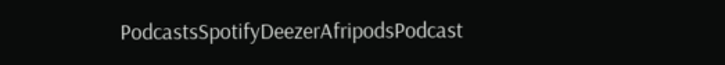PodcastsSpotifyDeezerAfripodsPodcast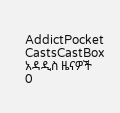AddictPocket CastsCastBox
አዳዲስ ዜናዎች
0